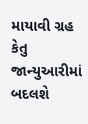માયાવી ગ્રહ કેતુ જાન્યુઆરીમાં બદલશે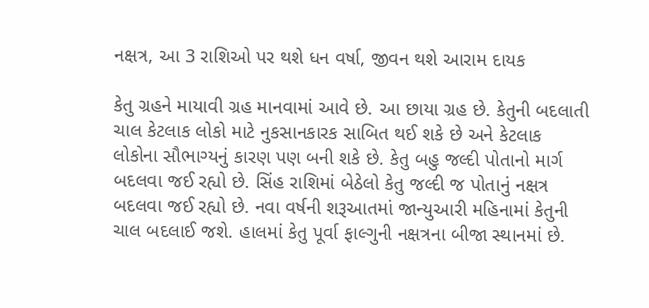નક્ષત્ર, આ 3 રાશિઓ પર થશે ધન વર્ષા, જીવન થશે આરામ દાયક

કેતુ ગ્રહને માયાવી ગ્રહ માનવામાં આવે છે. આ છાયા ગ્રહ છે. કેતુની બદલાતી ચાલ કેટલાક લોકો માટે નુકસાનકારક સાબિત થઈ શકે છે અને કેટલાક લોકોના સૌભાગ્યનું કારણ પણ બની શકે છે. કેતુ બહુ જલ્દી પોતાનો માર્ગ બદલવા જઈ રહ્યો છે. સિંહ રાશિમાં બેઠેલો કેતુ જલ્દી જ પોતાનું નક્ષત્ર બદલવા જઈ રહ્યો છે. નવા વર્ષની શરૂઆતમાં જાન્યુઆરી મહિનામાં કેતુની ચાલ બદલાઈ જશે. હાલમાં કેતુ પૂર્વા ફાલ્ગુની નક્ષત્રના બીજા સ્થાનમાં છે.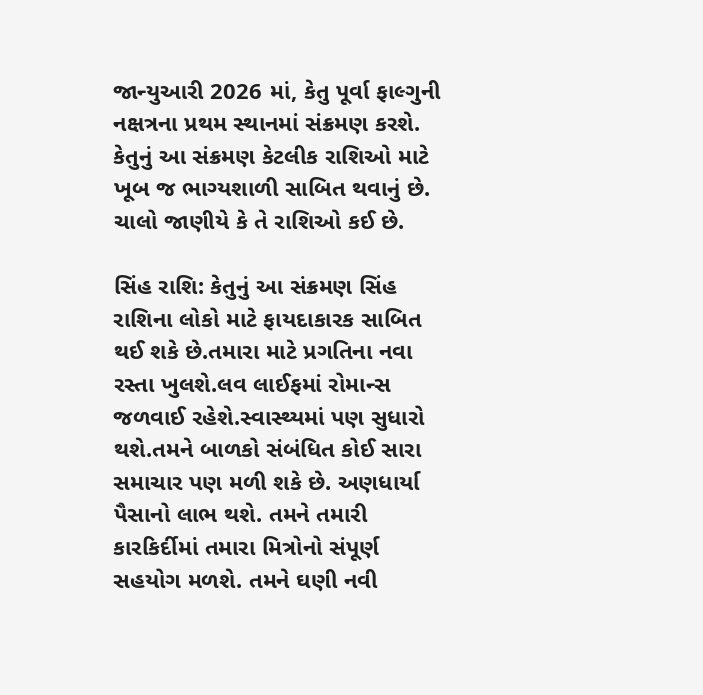જાન્યુઆરી 2026 માં, કેતુ પૂર્વા ફાલ્ગુની નક્ષત્રના પ્રથમ સ્થાનમાં સંક્રમણ કરશે. કેતુનું આ સંક્રમણ કેટલીક રાશિઓ માટે ખૂબ જ ભાગ્યશાળી સાબિત થવાનું છે. ચાલો જાણીયે કે તે રાશિઓ કઈ છે.

સિંહ રાશિ: કેતુનું આ સંક્રમણ સિંહ રાશિના લોકો માટે ફાયદાકારક સાબિત થઈ શકે છે.તમારા માટે પ્રગતિના નવા રસ્તા ખુલશે.લવ લાઈફમાં રોમાન્સ જળવાઈ રહેશે.સ્વાસ્થ્યમાં પણ સુધારો થશે.તમને બાળકો સંબંધિત કોઈ સારા સમાચાર પણ મળી શકે છે. અણધાર્યા પૈસાનો લાભ થશે. તમને તમારી કારકિર્દીમાં તમારા મિત્રોનો સંપૂર્ણ સહયોગ મળશે. તમને ઘણી નવી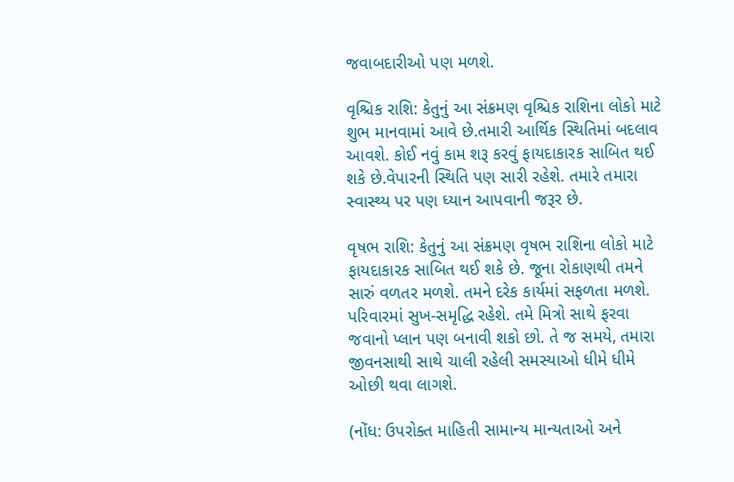જવાબદારીઓ પણ મળશે.

વૃશ્ચિક રાશિ: કેતુનું આ સંક્રમણ વૃશ્ચિક રાશિના લોકો માટે શુભ માનવામાં આવે છે.તમારી આર્થિક સ્થિતિમાં બદલાવ આવશે. કોઈ નવું કામ શરૂ કરવું ફાયદાકારક સાબિત થઈ શકે છે.વેપારની સ્થિતિ પણ સારી રહેશે. તમારે તમારા સ્વાસ્થ્ય પર પણ ધ્યાન આપવાની જરૂર છે.

વૃષભ રાશિ: કેતુનું આ સંક્રમણ વૃષભ રાશિના લોકો માટે ફાયદાકારક સાબિત થઈ શકે છે. જૂના રોકાણથી તમને સારું વળતર મળશે. તમને દરેક કાર્યમાં સફળતા મળશે. પરિવારમાં સુખ-સમૃદ્ધિ રહેશે. તમે મિત્રો સાથે ફરવા જવાનો પ્લાન પણ બનાવી શકો છો. તે જ સમયે, તમારા જીવનસાથી સાથે ચાલી રહેલી સમસ્યાઓ ધીમે ધીમે ઓછી થવા લાગશે.

(નોંધ: ઉપરોક્ત માહિતી સામાન્ય માન્યતાઓ અને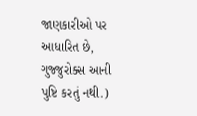જાણકારીઓ પર આધારિત છે, ગુજ્જુરોક્સ આની પુષ્ટિ કરતું નથી.)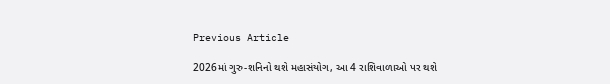Previous Article

2026માં ગુરુ-શનિનો થશે મહાસંયોગ, આ 4 રાશિવાળાઓ પર થશે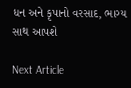ધન અને કૃપાનો વરસાદ, ભાગ્ય સાથ આપશે

Next Article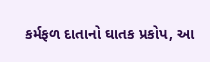કર્મફળ દાતાનો ઘાતક પ્રકોપ, આ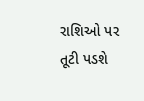રાશિઓ પર તૂટી પડશે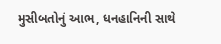મુસીબતોનું આભ, ધનહાનિની સાથે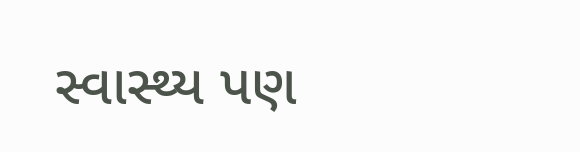સ્વાસ્થ્ય પણ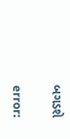બગડશે

error: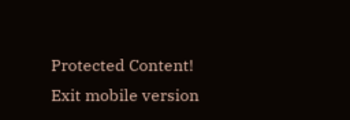Protected Content!
Exit mobile version